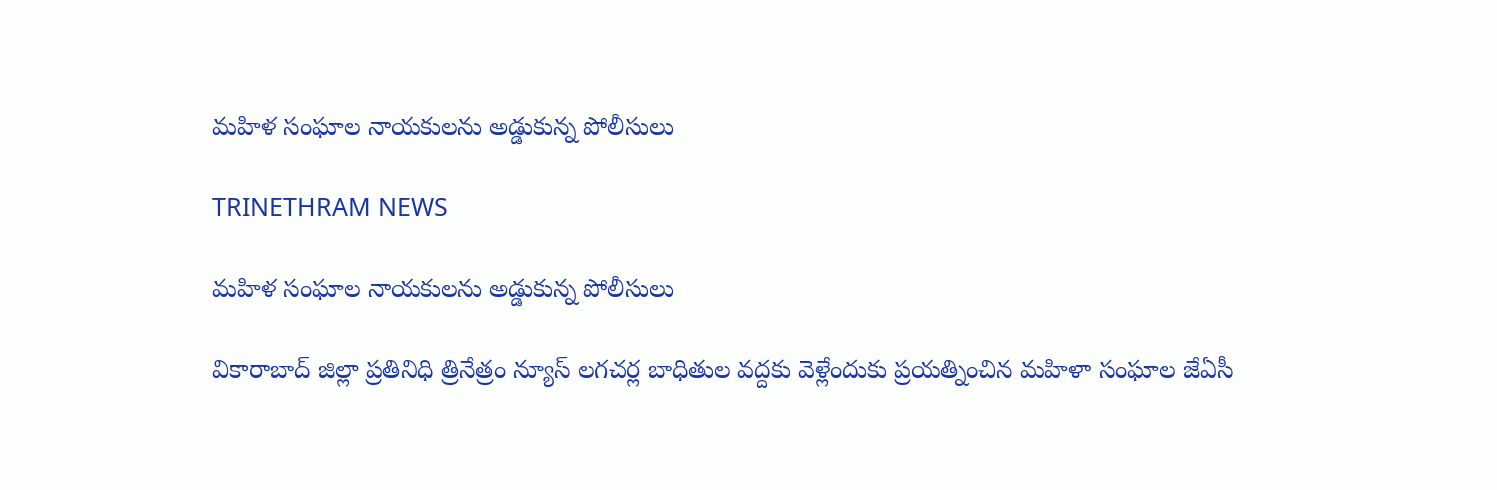మహిళ సంఘాల నాయకులను అడ్డుకున్న పోలీసులు

TRINETHRAM NEWS

మహిళ సంఘాల నాయకులను అడ్డుకున్న పోలీసులు

వికారాబాద్ జిల్లా ప్రతినిధి త్రినేత్రం న్యూస్ లగచర్ల బాధితుల వద్దకు వెళ్లేందుకు ప్రయత్నించిన మహిళా సంఘాల జేఏసీ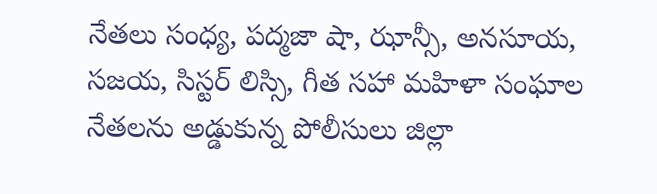నేతలు సంధ్య, పద్మజా షా, ఝాన్సీ, అనసూయ, సజయ, సిస్టర్ లిస్సి, గీత సహా మహిళా సంఘాల నేతలను అడ్డుకున్న పోలీసులు జిల్లా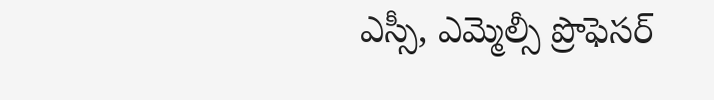ఎస్సీ, ఎమ్మెల్సీ ప్రొఫెసర్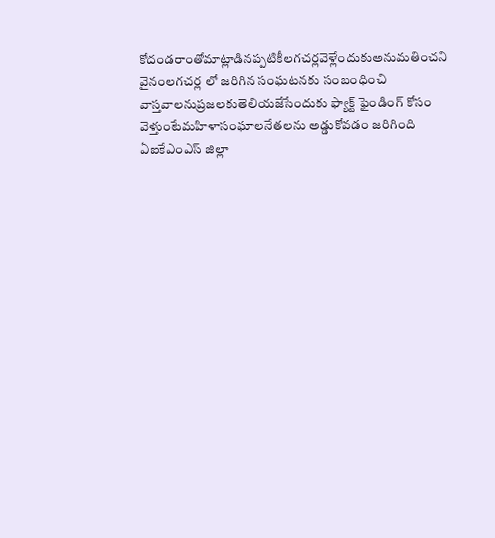కోదండరాంతోమాట్లాడినప్పటికీలగచర్లవెళ్లేందుకుఅనుమతించని వైనంలగచర్ల లో జరిగిన సంఘటనకు సంబంధించి వాస్తవాలనుప్రజలకుతెలియజేసేందుకు ఫ్యాక్ట్ ఫైండింగ్ కోసం వెళ్తుంటేమహిళాసంఘాలనేతలను అడ్డుకోవడం జరిగింది ఏఐకేఎంఎస్ జిల్లా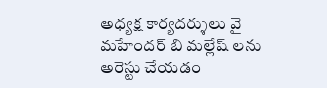అధ్యక్ష కార్యదర్శులు వై మహేందర్ బి మల్లేష్ లను అరెస్టు చేయడం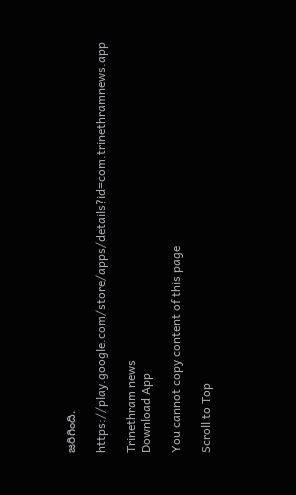జరిగింది.

https://play.google.com/store/apps/details?id=com.trinethramnews.app

Trinethram news
Download App

You cannot copy content of this page

Scroll to Top